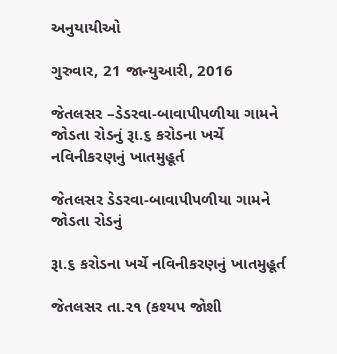અનુયાયીઓ

ગુરુવાર, 21 જાન્યુઆરી, 2016

જેતલસર –ડેડરવા-બાવાપીપળીયા ગામને જોડતા રોડનું રૂા.૬ કરોડના ખર્ચે નવિનીકરણનું ખાતમુહૂર્ત

જેતલસર ડેડરવા-બાવાપીપળીયા ગામને જોડતા રોડનું

રૂા.૬ કરોડના ખર્ચે નવિનીકરણનું ખાતમુહૂર્ત

જેતલસર તા.૨૧ (કશ્યપ જોશી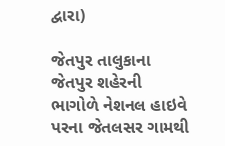દ્વારા)

જેતપુર તાલુકાના જેતપુર શહેરની ભાગોળે નેશનલ હાઇવે પરના જેતલસર ગામથી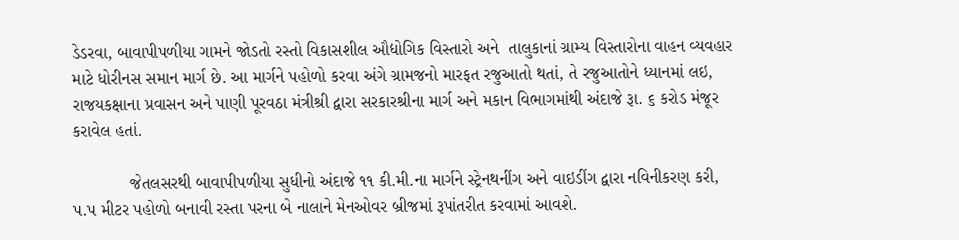ડેડરવા, બાવાપીપળીયા ગામને જોડતો રસ્તો વિકાસશીલ ઔદ્યોગિક વિસ્તારો અને  તાલુકાનાં ગ્રામ્ય વિસ્તારોના વાહન વ્યવહાર માટે ધોરીનસ સમાન માર્ગ છે. આ માર્ગને પહોળો કરવા અંગે ગ્રામજનો મારફત રજુઆતો થતાં, તે રજુઆતોને ધ્યાનમાં લઇ, રાજયકક્ષાના પ્રવાસન અને પાણી પૂરવઠા મંત્રીશ્રી દ્વારા સરકારશ્રીના માર્ગ અને મકાન વિભાગમાંથી અંદાજે રૂા. ૬ કરોડ મંજૂર કરાવેલ હતાં.

            જેતલસરથી બાવાપીપળીયા સુધીનો અંદાજે ૧૧ કી.મી.ના માર્ગને સ્ટ્રેનથનીંગ અને વાઇડીંગ દ્વારા નવિનીકરણ કરી, પ.પ મીટર પહોળો બનાવી રસ્તા પરના બે નાલાને મેનઓવર બ્રીજમાં રૂપાંતરીત કરવામાં આવશે.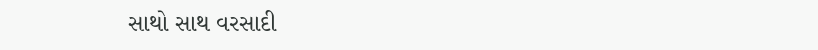સાથો સાથ વરસાદી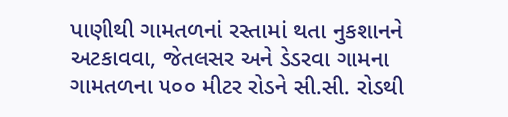પાણીથી ગામતળનાં રસ્તામાં થતા નુકશાનને અટકાવવા, જેતલસર અને ડેડરવા ગામના ગામતળના ૫૦૦ મીટર રોડને સી.સી. રોડથી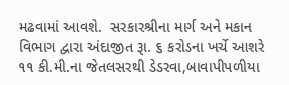મઢવામાં આવશે.  સરકારશ્રીના માર્ગ અને મકાન વિભાગ દ્વારા અંદાજીત રૂા. ૬ કરોડના ખર્ચે આશરે ૧૧ કી.મી.ના જેતલસરથી ડેડરવા,બાવાપીપળીયા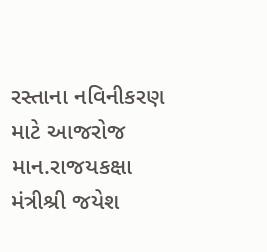રસ્તાના નવિનીકરણ માટે આજરોજ  માન.રાજયકક્ષા મંત્રીશ્રી જયેશ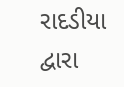રાદડીયા દ્વારા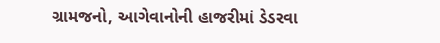ગ્રામજનો, આગેવાનોની હાજરીમાં ડેડરવા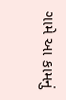ગામે આ કામનું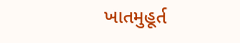ખાતમુહૂર્ત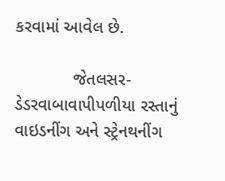કરવામાં આવેલ છે.

            જેતલસર-ડેડરવાબાવાપીપળીયા રસ્તાનું વાઇડનીંગ અને સ્ટ્રેનથનીંગ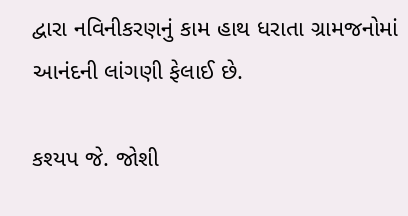દ્વારા નવિનીકરણનું કામ હાથ ધરાતા ગ્રામજનોમાં આનંદની લાંગણી ફેલાઈ છે.

કશ્યપ જે. જોશી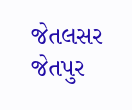જેતલસર જેતપુર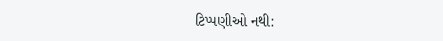ટિપ્પણીઓ નથી: